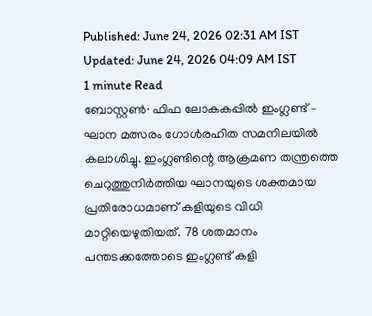Published: June 24, 2026 02:31 AM IST Updated: June 24, 2026 04:09 AM IST
1 minute Read
ബോസ്റ്റൺ∙ ഫിഫ ലോകകപ്പിൽ ഇംഗ്ലണ്ട് – ഘാന മത്സരം ഗോൾരഹിത സമനിലയിൽ കലാശിച്ചു. ഇംഗ്ലണ്ടിന്റെ ആക്രമണ തന്ത്രത്തെ ചെറുത്തുനിർത്തിയ ഘാനയുടെ ശക്തമായ പ്രതിരോധമാണ് കളിയുടെ വിധി മാറ്റിയെഴുതിയത്. 78 ശതമാനം പന്തടക്കത്തോടെ ഇംഗ്ലണ്ട് കളി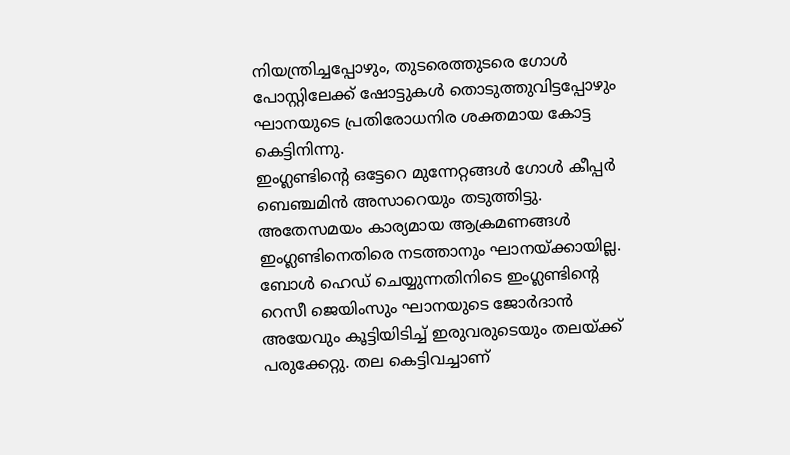നിയന്ത്രിച്ചപ്പോഴും, തുടരെത്തുടരെ ഗോൾ പോസ്റ്റിലേക്ക് ഷോട്ടുകൾ തൊടുത്തുവിട്ടപ്പോഴും ഘാനയുടെ പ്രതിരോധനിര ശക്തമായ കോട്ട കെട്ടിനിന്നു.
ഇംഗ്ലണ്ടിന്റെ ഒട്ടേറെ മുന്നേറ്റങ്ങൾ ഗോൾ കീപ്പർ ബെഞ്ചമിൻ അസാറെയും തടുത്തിട്ടു. അതേസമയം കാര്യമായ ആക്രമണങ്ങൾ ഇംഗ്ലണ്ടിനെതിരെ നടത്താനും ഘാനയ്ക്കായില്ല. ബോൾ ഹെഡ് ചെയ്യുന്നതിനിടെ ഇംഗ്ലണ്ടിന്റെ റെസീ ജെയിംസും ഘാനയുടെ ജോർദാൻ അയേവും കൂട്ടിയിടിച്ച് ഇരുവരുടെയും തലയ്ക്ക് പരുക്കേറ്റു. തല കെട്ടിവച്ചാണ്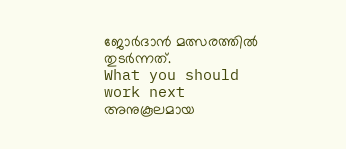ജോർദാൻ മത്സരത്തിൽ തുടർന്നത്.
What you should work next
അനുകൂലമായ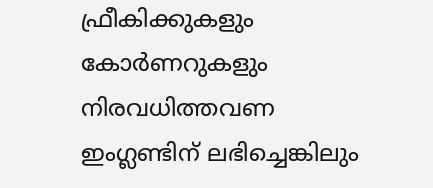ഫ്രീകിക്കുകളും കോർണറുകളും നിരവധിത്തവണ ഇംഗ്ലണ്ടിന് ലഭിച്ചെങ്കിലും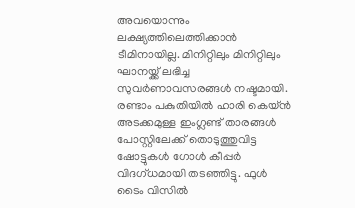അവയൊന്നും ലക്ഷ്യത്തിലെത്തിക്കാൻ ടീമിനായില്ല. മിനിറ്റിലും മിനിറ്റിലും ഘാനയ്ക്ക് ലഭിച്ച സുവർണാവസരങ്ങൾ നഷ്ടമായി. രണ്ടാം പകുതിയിൽ ഹാരി കെയ്ൻ അടക്കമുള്ള ഇംഗ്ലണ്ട് താരങ്ങൾ പോസ്റ്റിലേക്ക് തൊടുത്തുവിട്ട ഷോട്ടുകൾ ഗോൾ കീപ്പർ വിദഗ്ധമായി തടഞ്ഞിട്ടു. ഫുൾ ടൈം വിസിൽ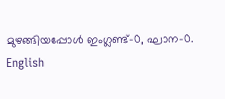മുഴങ്ങിയപ്പോൾ ഇംഗ്ലണ്ട്–0, ഘാന–0.
English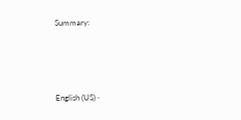Summary:





English (US) ·